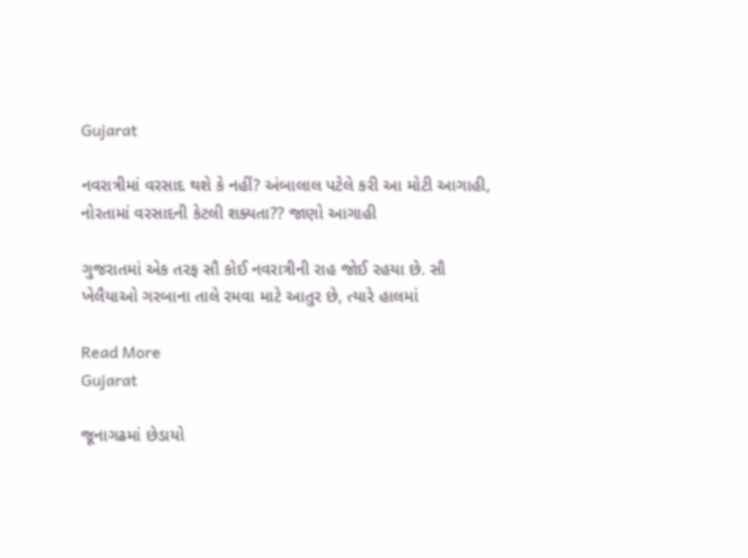Gujarat

નવરાત્રીમાં વરસાદ થશે કે નહીં? અંબાલાલ પટેલે કરી આ મોટી આગાહી, નોરતામાં વરસાદની કેટલી શક્યતા?? જાણો આગાહી

ગુજરાતમાં એક તરફ સૌ કોઈ નવરાત્રીની રાહ જોઈ રહયા છે. સૌ ખેલૈયાઓ ગરબાના તાલે રમવા માટે આતુર છે, ત્યારે હાલમાં

Read More
Gujarat

જૂનાગઢમાં છેડાયો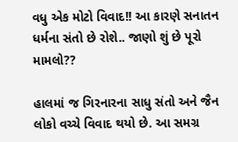વધુ એક મોટો વિવાદ!! આ કારણે સનાતન ધર્મના સંતો છે રોશે.. જાણો શું છે પૂરો મામલો??

હાલમાં જ ગિરનારના સાધુ સંતો અને જૈન લોકો વચ્ચે વિવાદ થયો છે. આ સમગ્ર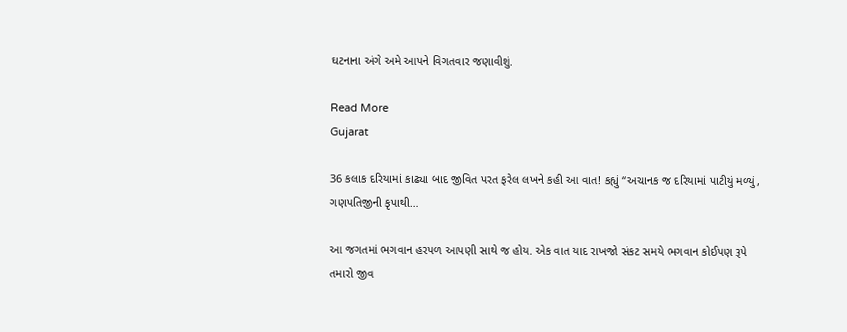ઘટનાના અંગે અમે આપને વિગતવાર જણાવીશું.

Read More
Gujarat

36 કલાક દરિયામાં કાઢ્યા બાદ જીવિત પરત ફરેલ લખને કહી આ વાત! કહ્યું “અચાનક જ દરિયામાં પાટીયું મળ્યું, ગણપતિજીની કૃપાથી…

આ જગતમાં ભગવાન હરપળ આપણી સાથે જ હોય. એક વાત યાદ રાખજો સંકટ સમયે ભગવાન કોઈપણ રૂપે તમારો જીવ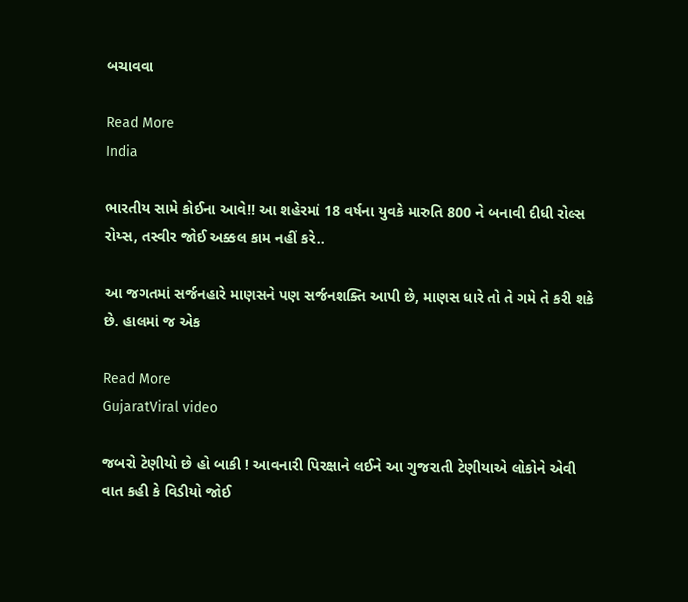બચાવવા

Read More
India

ભારતીય સામે કોઈના આવે!! આ શહેરમાં 18 વર્ષના યુવકે મારુતિ 800 ને બનાવી દીધી રોલ્સ રોય્સ, તસ્વીર જોઈ અક્કલ કામ નહીં કરે..

આ જગતમાં સર્જનહારે માણસને પણ સર્જનશક્તિ આપી છે, માણસ ધારે તો તે ગમે તે કરી શકે છે. હાલમાં જ એક

Read More
GujaratViral video

જબરો ટેણીયો છે હો બાકી ! આવનારી પિરક્ષાને લઈને આ ગુજરાતી ટેણીયાએ લોકોને એવી વાત કહી કે વિડીયો જોઈ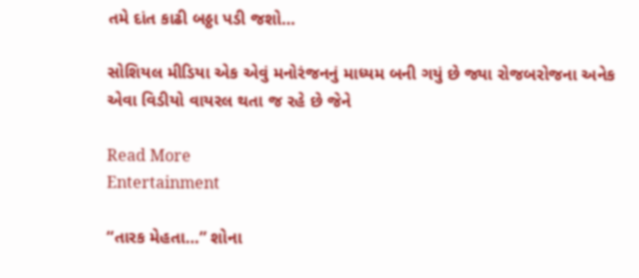તમે દાંત કાઢી બઠ્ઠા પડી જશો…

સોશિયલ મીડિયા એક એવું મનોરંજનનું માધ્યમ બની ગયું છે જ્યા રોજબરોજના અનેક એવા વિડીયો વાયરલ થતા જ રહે છે જેને

Read More
Entertainment

“તારક મેહતા…” શોના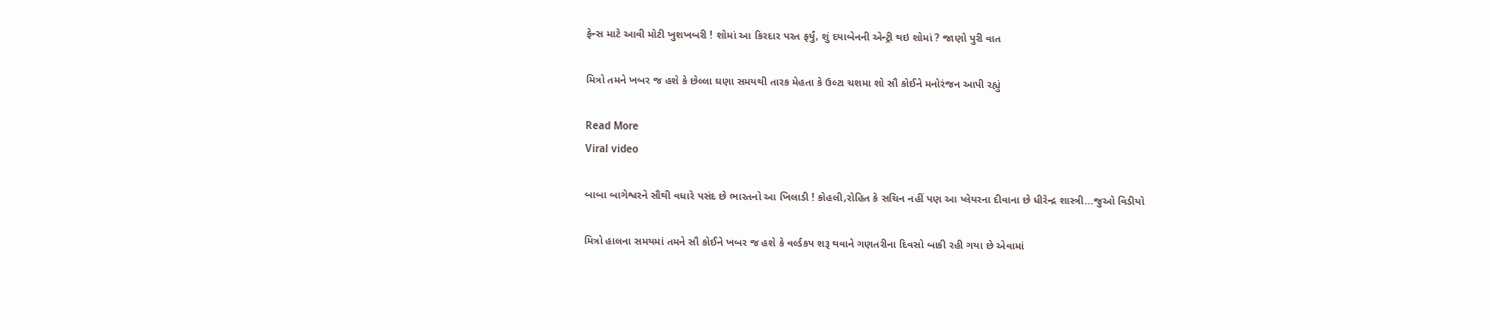ફેન્સ માટે આવી મોટી ખુશખબરી ! શોમાં આ કિરદાર પરત ફર્યું, શું દયાબેનની એન્ટ્રી થઇ શોમાં ? જાણો પુરી વાત

મિત્રો તમને ખબર જ હશે કે છેલ્લા ઘણા સમયથી તારક મેહતા કે ઉલ્ટા ચશમા શો સૌ કોઈને મનોરંજન આપી રહ્યું

Read More
Viral video

બાબા બાગેશ્વરને સૌથી વધારે પસંદ છે ભારતનો આ ખિલાડી ! કોહલી,રોહિત કે સચિન નહીં પણ આ પ્લેયરના દીવાના છે ધીરેન્દ્ર શાસ્ત્રી…જુઓ વિડીયો

મિત્રો હાલના સમયમાં તમને સૌ કોઈને ખબર જ હશે કે વર્લ્ડકપ શરૂ થવાને ગણતરીના દિવસો બાકી રહી ગયા છે એવામાં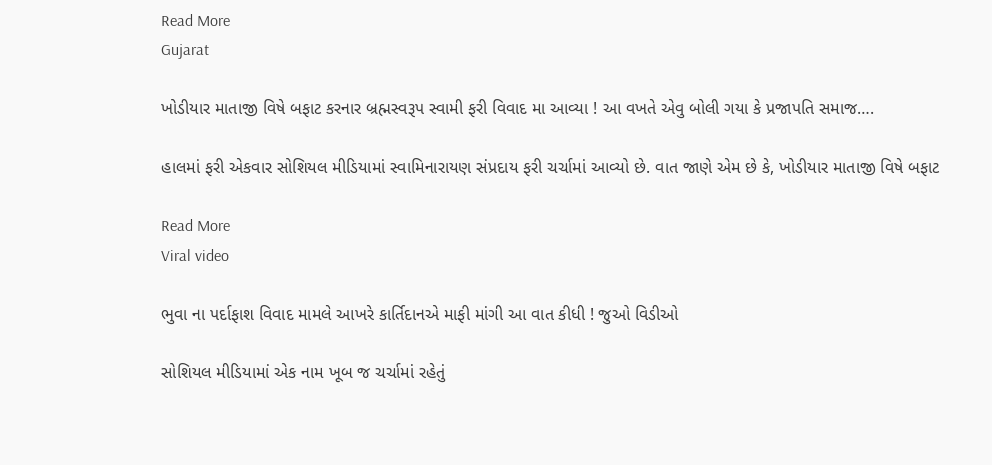Read More
Gujarat

ખોડીયાર માતાજી વિષે બફાટ કરનાર બ્રહ્મસ્વરૂપ સ્વામી ફરી વિવાદ મા આવ્યા ! આ વખતે એવુ બોલી ગયા કે પ્રજાપતિ સમાજ….

હાલમાં ફરી એકવાર સોશિયલ મીડિયામાં સ્વામિનારાયણ સંપ્રદાય ફરી ચર્ચામાં આવ્યો છે. વાત જાણે એમ છે કે, ખોડીયાર માતાજી વિષે બફાટ

Read More
Viral video

ભુવા ના પર્દાફાશ વિવાદ મામલે આખરે કાર્તિદાનએ માફી માંગી આ વાત કીધી ! જુઓ વિડીઓ

સોશિયલ મીડિયામાં એક નામ ખૂબ જ ચર્ચામાં રહેતું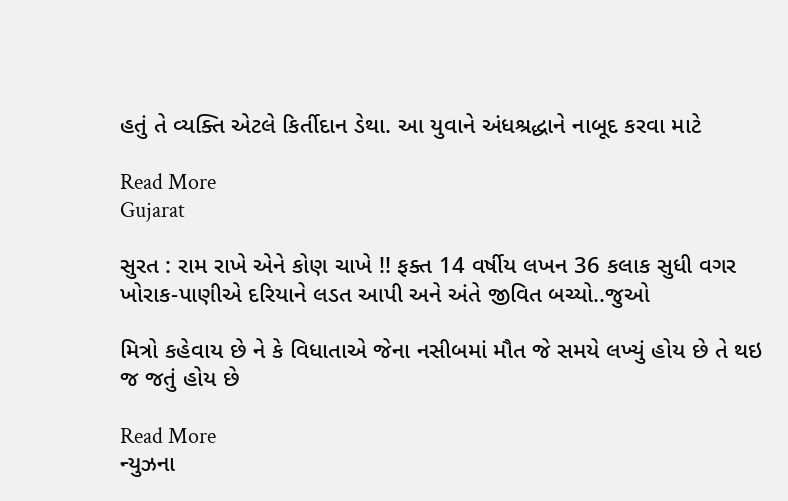હતું તે વ્યક્તિ એટલે કિર્તીદાન ડેથા. આ યુવાને અંધશ્રદ્ધાને નાબૂદ કરવા માટે

Read More
Gujarat

સુરત : રામ રાખે એને કોણ ચાખે !! ફક્ત 14 વર્ષીય લખન 36 કલાક સુધી વગર ખોરાક-પાણીએ દરિયાને લડત આપી અને અંતે જીવિત બચ્યો..જુઓ

મિત્રો કહેવાય છે ને કે વિધાતાએ જેના નસીબમાં મૌત જે સમયે લખ્યું હોય છે તે થઇ જ જતું હોય છે

Read More
ન્યુઝના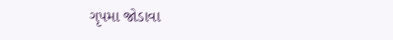ગૃપમા જોડાવા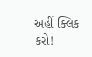અહીં ક્લિક કરો!